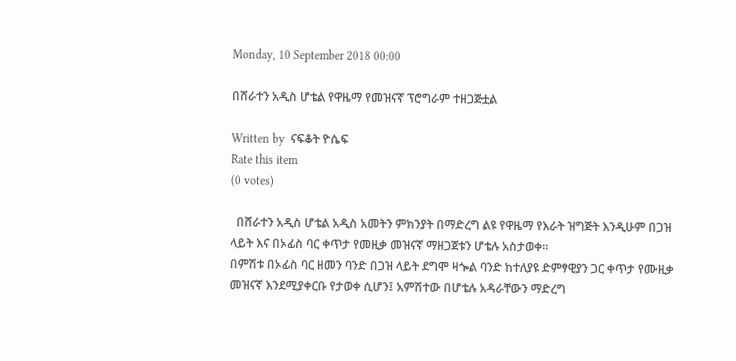Monday, 10 September 2018 00:00

በሸራተን አዲስ ሆቴል የዋዜማ የመዝናኛ ፕሮግራም ተዘጋጅቷል

Written by  ናፍቆት ዮሴፍ
Rate this item
(0 votes)

  በሸራተን አዲስ ሆቴል አዲስ አመትን ምክንያት በማድረግ ልዩ የዋዜማ የእራት ዝግጅት እንዲሁም በጋዝ ላይት እና በኦፊስ ባር ቀጥታ የመዚቃ መዝናኛ ማዘጋጀቱን ሆቴሉ አስታወቀ፡፡
በምሽቱ በኦፊስ ባር ዘመን ባንድ በጋዝ ላይት ደግሞ ዛጐል ባንድ ከተለያዩ ድምፃዊያን ጋር ቀጥታ የሙዚቃ መዝናኛ እንደሚያቀርቡ የታወቀ ሲሆን፤ አምሽተው በሆቴሉ አዳራቸውን ማድረግ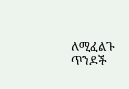ለሚፈልጉ ጥንዶች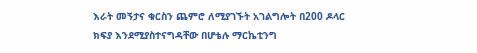እራት መኝታና ቁርስን ጨምሮ ለሚያገኙት አገልግሎት በ200 ዶላር ክፍያ እንደሚያስተናግዳቸው በሆቴሉ ማርኬቲንግ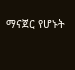ማናጀር የሆኑት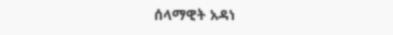ሰላማዊት አዳነ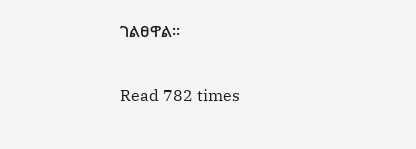ገልፀዋል፡፡

Read 782 times